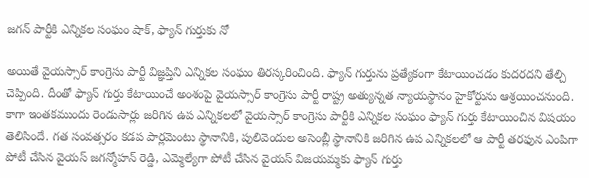జగన్ పార్టీకి ఎన్నికల సంఘం షాక్, ఫ్యాన్ గుర్తుకు నో

అయితే వైయస్సార్ కాంగ్రెసు పార్టీ విజ్ఞప్తిని ఎన్నికల సంఘం తిరస్కరించింది. ఫ్యాన్ గుర్తును ప్రత్యేకంగా కేటాయించడం కుదరదని తేల్చి చెప్పింది. దీంతో ఫ్యాన్ గుర్తు కేటాయించే అంశంపై వైయస్సార్ కాంగ్రెసు పార్టీ రాష్ట్ర అత్యున్నత న్యాయస్థానం హైకోర్టును ఆశ్రయించనుంది.
కాగా ఇంతకముందు రెండుసార్లు జరిగిన ఉప ఎన్నికలలో వైయస్సార్ కాంగ్రెసు పార్టీకి ఎన్నికల సంఘం ఫ్యాన్ గుర్తు కేటాయించిన విషయం తెలిసిందే. గత సంవత్సరం కడప పార్లమెంటు స్థానానికి, పులివెందుల అసెంబ్లీ స్థానానికి జరిగిన ఉప ఎన్నికలలో ఆ పార్టీ తరఫున ఎంపిగా పోటీ చేసిన వైయస్ జగన్మోహన్ రెడ్డి, ఎమ్మెల్యేగా పోటీ చేసిన వైయస్ విజయమ్మకు ఫ్యాన్ గుర్తు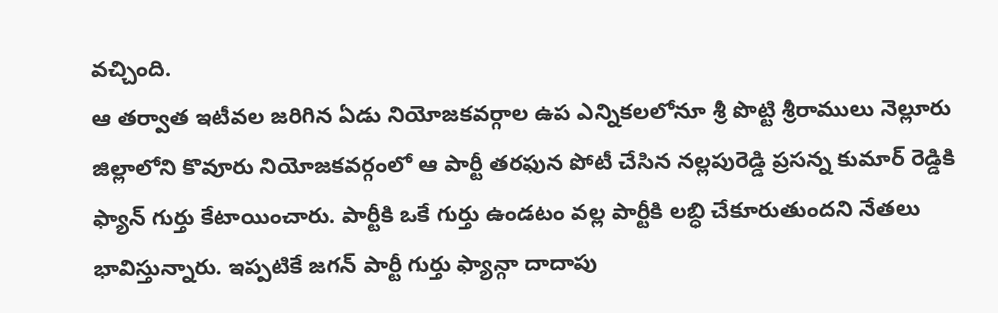వచ్చింది.
ఆ తర్వాత ఇటీవల జరిగిన ఏడు నియోజకవర్గాల ఉప ఎన్నికలలోనూ శ్రీ పొట్టి శ్రీరాములు నెల్లూరు జిల్లాలోని కొవూరు నియోజకవర్గంలో ఆ పార్టీ తరఫున పోటీ చేసిన నల్లపురెడ్డి ప్రసన్న కుమార్ రెడ్డికి ఫ్యాన్ గుర్తు కేటాయించారు. పార్టీకి ఒకే గుర్తు ఉండటం వల్ల పార్టీకి లబ్ధి చేకూరుతుందని నేతలు భావిస్తున్నారు. ఇప్పటికే జగన్ పార్టీ గుర్తు ఫ్యాన్గా దాదాపు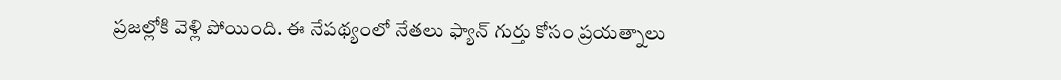ప్రజల్లోకి వెళ్లి పోయింది. ఈ నేపథ్యంలో నేతలు ఫ్యాన్ గుర్తు కోసం ప్రయత్నాలు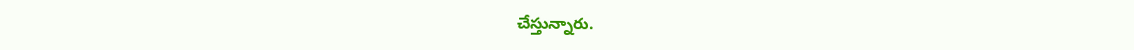చేస్తున్నారు.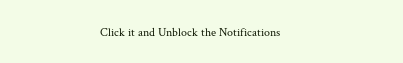Click it and Unblock the Notifications